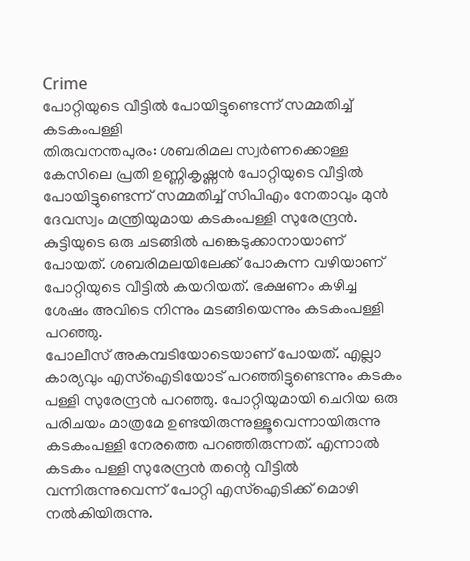Crime
പോറ്റിയുടെ വീട്ടിൽ പോയിട്ടുണ്ടെന്ന് സമ്മതിച്ച് കടകംപള്ളി
തിരുവനന്തപുരം: ശബരിമല സ്വർണക്കൊള്ള കേസിലെ പ്രതി ഉണ്ണികൃഷ്ണൻ പോറ്റിയുടെ വീട്ടിൽ പോയിട്ടുണ്ടെന്ന് സമ്മതിച്ച് സിപിഎം നേതാവും മുൻ ദേവസ്വം മന്ത്രിയുമായ കടകംപള്ളി സുരേന്ദ്രൻ. കുട്ടിയുടെ ഒരു ചടങ്ങിൽ പങ്കെടുക്കാനായാണ് പോയത്. ശബരിമലയിലേക്ക് പോകുന്ന വഴിയാണ് പോറ്റിയുടെ വീട്ടിൽ കയറിയത്. ഭക്ഷണം കഴിച്ച ശേഷം അവിടെ നിന്നും മടങ്ങിയെന്നും കടകംപള്ളി പറഞ്ഞു.
പോലീസ് അകമ്പടിയോടെയാണ് പോയത്. എല്ലാ കാര്യവും എസ്ഐടിയോട് പറഞ്ഞിട്ടുണ്ടെന്നും കടകം പള്ളി സുരേന്ദ്രൻ പറഞ്ഞു. പോറ്റിയുമായി ചെറിയ ഒരു പരിചയം മാത്രമേ ഉണ്ടയിരുന്നുള്ളൂവെന്നായിരുന്നു കടകംപള്ളി നേരത്തെ പറഞ്ഞിരുന്നത്. എന്നാൽ കടകം പള്ളി സുരേന്ദ്രൻ തന്റെ വീട്ടിൽ വന്നിരുന്നുവെന്ന് പോറ്റി എസ്ഐടിക്ക് മൊഴി നൽകിയിരുന്നു.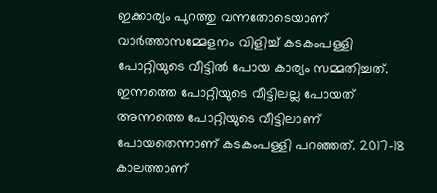ഇക്കാര്യം പുറത്തു വന്നതോടെയാണ് വാർത്താസമ്മേളനം വിളിച്ച് കടകംപള്ളി പോറ്റിയുടെ വീട്ടിൽ പോയ കാര്യം സമ്മതിച്ചത്.
ഇന്നത്തെ പോറ്റിയുടെ വീട്ടിലല്ല പോയത് അന്നത്തെ പോറ്റിയുടെ വീട്ടിലാണ് പോയതെന്നാണ് കടകംപള്ളി പറഞ്ഞത്. 2017-18 കാലത്താണ്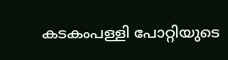കടകംപള്ളി പോറ്റിയുടെ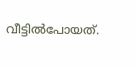വീട്ടിൽപോയത്.